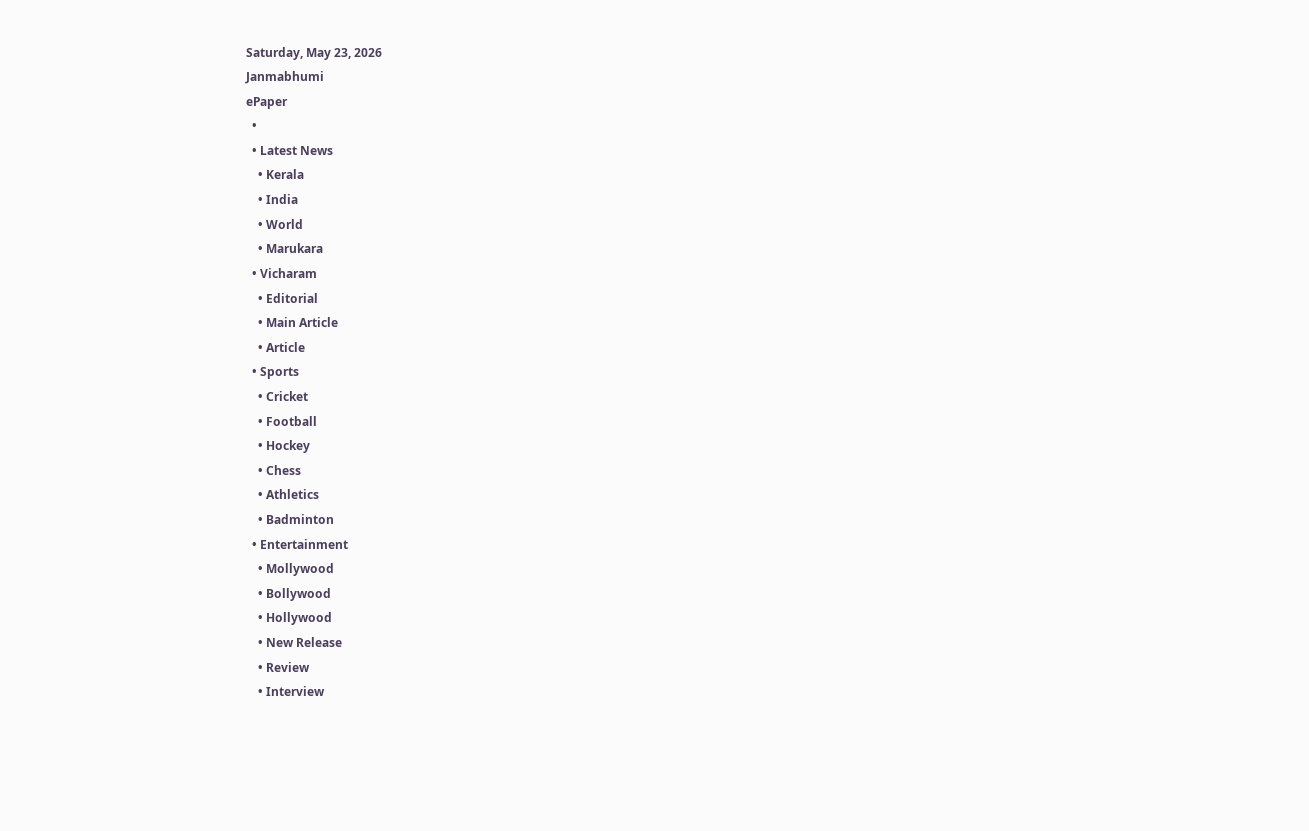Saturday, May 23, 2026
Janmabhumi
ePaper
  •
  • Latest News
    • Kerala
    • India
    • World
    • Marukara
  • Vicharam
    • Editorial
    • Main Article
    • Article
  • Sports
    • Cricket
    • Football
    • Hockey
    • Chess
    • Athletics
    • Badminton
  • Entertainment
    • Mollywood
    • Bollywood
    • Hollywood
    • New Release
    • Review
    • Interview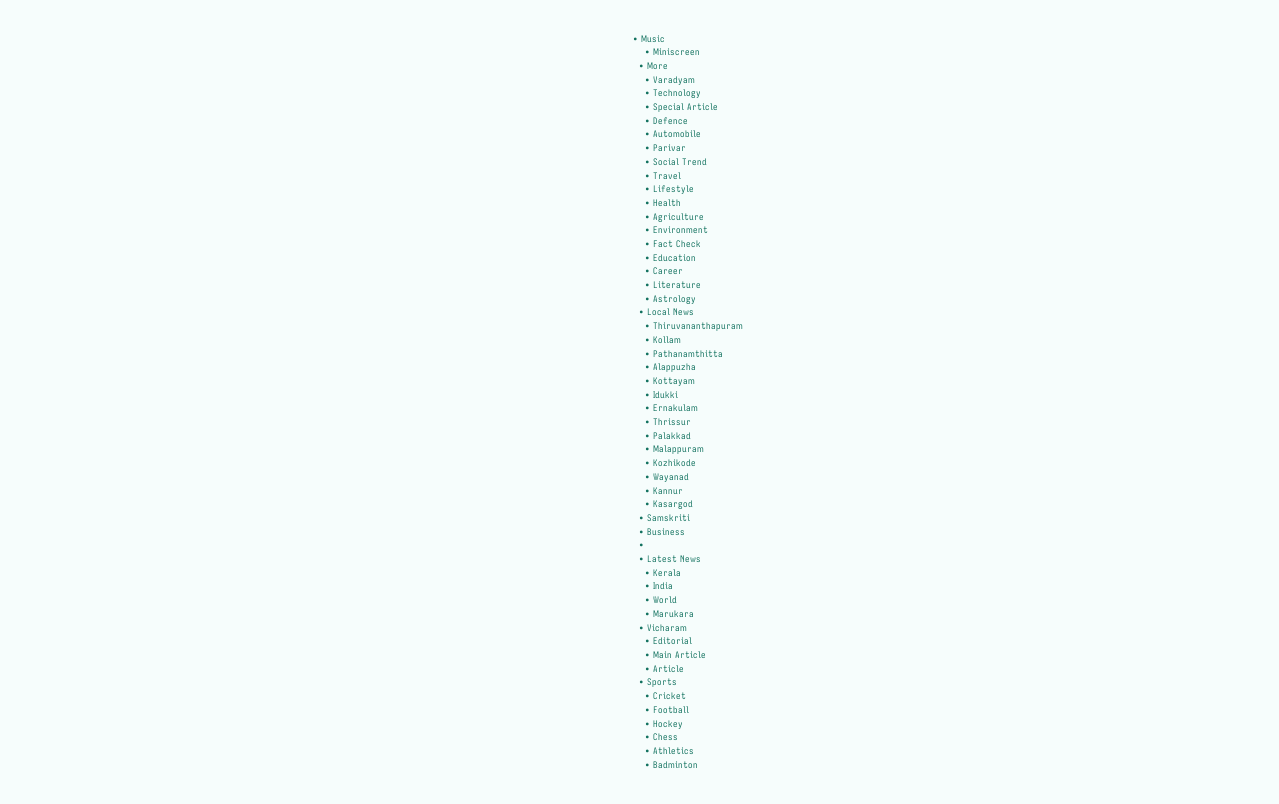• Music
    • Miniscreen
  • More
    • Varadyam
    • Technology
    • Special Article
    • Defence
    • Automobile
    • Parivar
    • Social Trend
    • Travel
    • Lifestyle
    • Health
    • Agriculture
    • Environment
    • Fact Check
    • Education
    • Career
    • Literature
    • Astrology
  • Local News
    • Thiruvananthapuram
    • Kollam
    • Pathanamthitta
    • Alappuzha
    • Kottayam
    • Idukki
    • Ernakulam
    • Thrissur
    • Palakkad
    • Malappuram
    • Kozhikode
    • Wayanad
    • Kannur
    • Kasargod
  • Samskriti
  • Business
  •
  • Latest News
    • Kerala
    • India
    • World
    • Marukara
  • Vicharam
    • Editorial
    • Main Article
    • Article
  • Sports
    • Cricket
    • Football
    • Hockey
    • Chess
    • Athletics
    • Badminton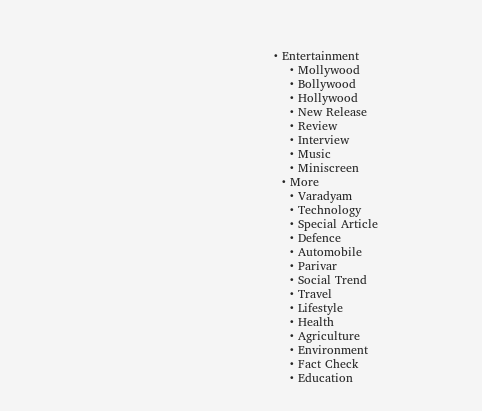• Entertainment
    • Mollywood
    • Bollywood
    • Hollywood
    • New Release
    • Review
    • Interview
    • Music
    • Miniscreen
  • More
    • Varadyam
    • Technology
    • Special Article
    • Defence
    • Automobile
    • Parivar
    • Social Trend
    • Travel
    • Lifestyle
    • Health
    • Agriculture
    • Environment
    • Fact Check
    • Education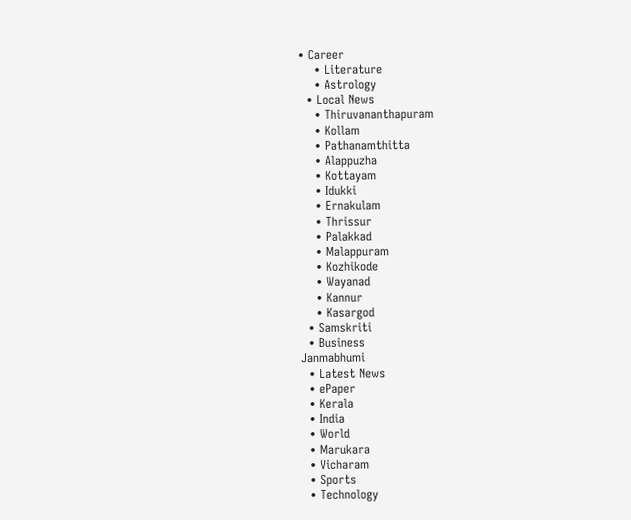• Career
    • Literature
    • Astrology
  • Local News
    • Thiruvananthapuram
    • Kollam
    • Pathanamthitta
    • Alappuzha
    • Kottayam
    • Idukki
    • Ernakulam
    • Thrissur
    • Palakkad
    • Malappuram
    • Kozhikode
    • Wayanad
    • Kannur
    • Kasargod
  • Samskriti
  • Business
Janmabhumi
  • Latest News
  • ePaper
  • Kerala
  • India
  • World
  • Marukara
  • Vicharam
  • Sports
  • Technology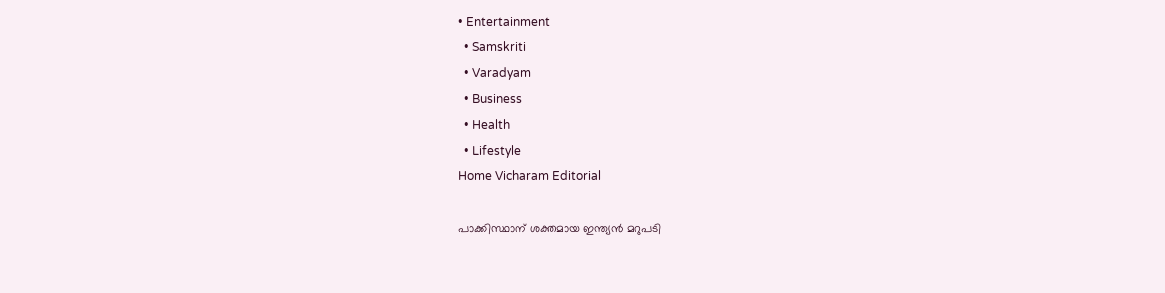• Entertainment
  • Samskriti
  • Varadyam
  • Business
  • Health
  • Lifestyle
Home Vicharam Editorial

പാക്കിസ്ഥാന് ശക്തമായ ഇന്ത്യന്‍ മറുപടി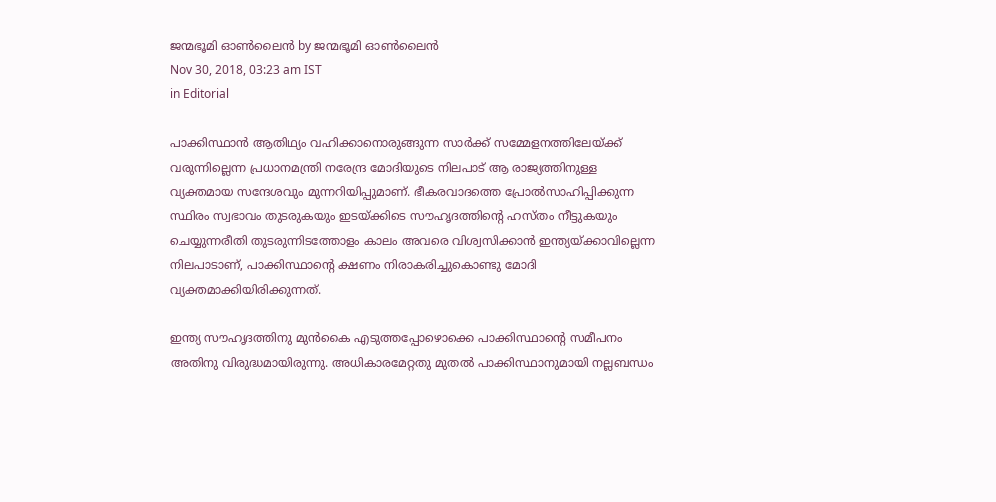ജന്മഭൂമി ഓണ്‍ലൈന്‍ by ജന്മഭൂമി ഓണ്‍ലൈന്‍
Nov 30, 2018, 03:23 am IST
in Editorial

പാക്കിസ്ഥാന്‍ ആതിഥ്യം വഹിക്കാനൊരുങ്ങുന്ന സാര്‍ക്ക് സമ്മേളനത്തിലേയ്‌ക്ക് വരുന്നില്ലെന്ന പ്രധാനമന്ത്രി നരേന്ദ്ര മോദിയുടെ നിലപാട് ആ രാജ്യത്തിനുള്ള വ്യക്തമായ സന്ദേശവും മുന്നറിയിപ്പുമാണ്. ഭീകരവാദത്തെ പ്രോല്‍സാഹിപ്പിക്കുന്ന സ്ഥിരം സ്വഭാവം തുടരുകയും ഇടയ്‌ക്കിടെ സൗഹൃദത്തിന്റെ ഹസ്തം നീട്ടുകയും ചെയ്യുന്നരീതി തുടരുന്നിടത്തോളം കാലം അവരെ വിശ്വസിക്കാന്‍ ഇന്ത്യയ്‌ക്കാവില്ലെന്ന നിലപാടാണ്, പാക്കിസ്ഥാന്റെ ക്ഷണം നിരാകരിച്ചുകൊണ്ടു മോദി വ്യക്തമാക്കിയിരിക്കുന്നത്.

ഇന്ത്യ സൗഹൃദത്തിനു മുന്‍കൈ എടുത്തപ്പോഴൊക്കെ പാക്കിസ്ഥാന്റെ സമീപനം അതിനു വിരുദ്ധമായിരുന്നു. അധികാരമേറ്റതു മുതല്‍ പാക്കിസ്ഥാനുമായി നല്ലബന്ധം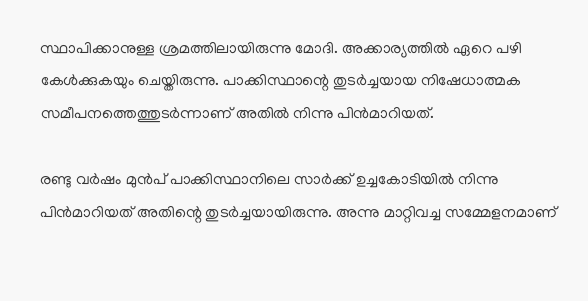സ്ഥാപിക്കാനുള്ള ശ്രമത്തിലായിരുന്നു മോദി. അക്കാര്യത്തില്‍ ഏറെ പഴി കേള്‍ക്കുകയും ചെയ്തിരുന്നു. പാക്കിസ്ഥാന്റെ തുടര്‍ച്ചയായ നിഷേധാത്മക സമീപനത്തെത്തുടര്‍ന്നാണ് അതില്‍ നിന്നു പിന്‍മാറിയത്.

രണ്ടു വര്‍ഷം മുന്‍പ് പാക്കിസ്ഥാനിലെ സാര്‍ക്ക് ഉച്ചകോടിയില്‍ നിന്നു പിന്‍മാറിയത് അതിന്റെ തുടര്‍ച്ചയായിരുന്നു. അന്നു മാറ്റിവച്ച സമ്മേളനമാണ്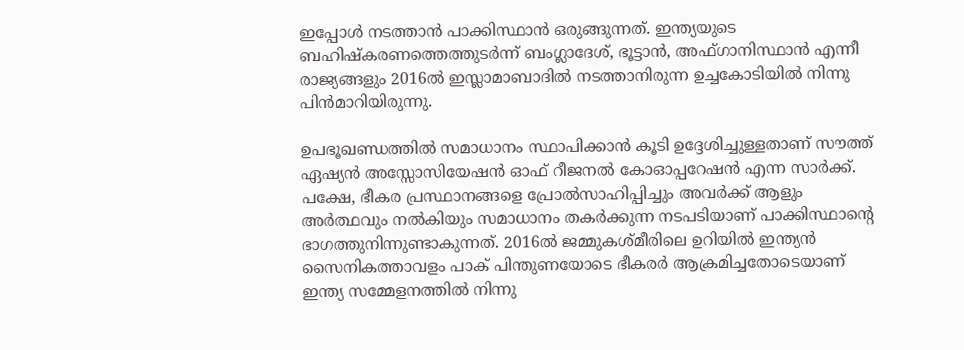ഇപ്പോള്‍ നടത്താന്‍ പാക്കിസ്ഥാന്‍ ഒരുങ്ങുന്നത്. ഇന്ത്യയുടെ ബഹിഷ്‌കരണത്തെത്തുടര്‍ന്ന് ബംഗ്ലാദേശ്, ഭൂട്ടാന്‍, അഫ്ഗാനിസ്ഥാന്‍ എന്നീ രാജ്യങ്ങളും 2016ല്‍ ഇസ്ലാമാബാദില്‍ നടത്താനിരുന്ന ഉച്ചകോടിയില്‍ നിന്നു പിന്‍മാറിയിരുന്നു.

ഉപഭൂഖണ്ഡത്തില്‍ സമാധാനം സ്ഥാപിക്കാന്‍ കൂടി ഉദ്ദേശിച്ചുള്ളതാണ് സൗത്ത് ഏഷ്യന്‍ അസ്സോസിയേഷന്‍ ഓഫ് റീജനല്‍ കോഓപ്പറേഷന്‍ എന്ന സാര്‍ക്ക്. പക്ഷേ, ഭീകര പ്രസ്ഥാനങ്ങളെ പ്രോല്‍സാഹിപ്പിച്ചും അവര്‍ക്ക് ആളും അര്‍ത്ഥവും നല്‍കിയും സമാധാനം തകര്‍ക്കുന്ന നടപടിയാണ് പാക്കിസ്ഥാന്റെ ഭാഗത്തുനിന്നുണ്ടാകുന്നത്. 2016ല്‍ ജമ്മുകശ്മീരിലെ ഉറിയില്‍ ഇന്ത്യന്‍ സൈനികത്താവളം പാക് പിന്തുണയോടെ ഭീകരര്‍ ആക്രമിച്ചതോടെയാണ് ഇന്ത്യ സമ്മേളനത്തില്‍ നിന്നു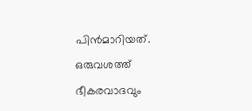പിന്‍മാറിയത്. ഒരുവശത്ത് ഭീകരവാദവും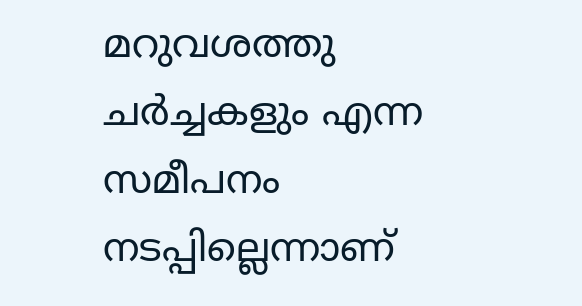മറുവശത്തു ചര്‍ച്ചകളും എന്ന സമീപനം നടപ്പില്ലെന്നാണ്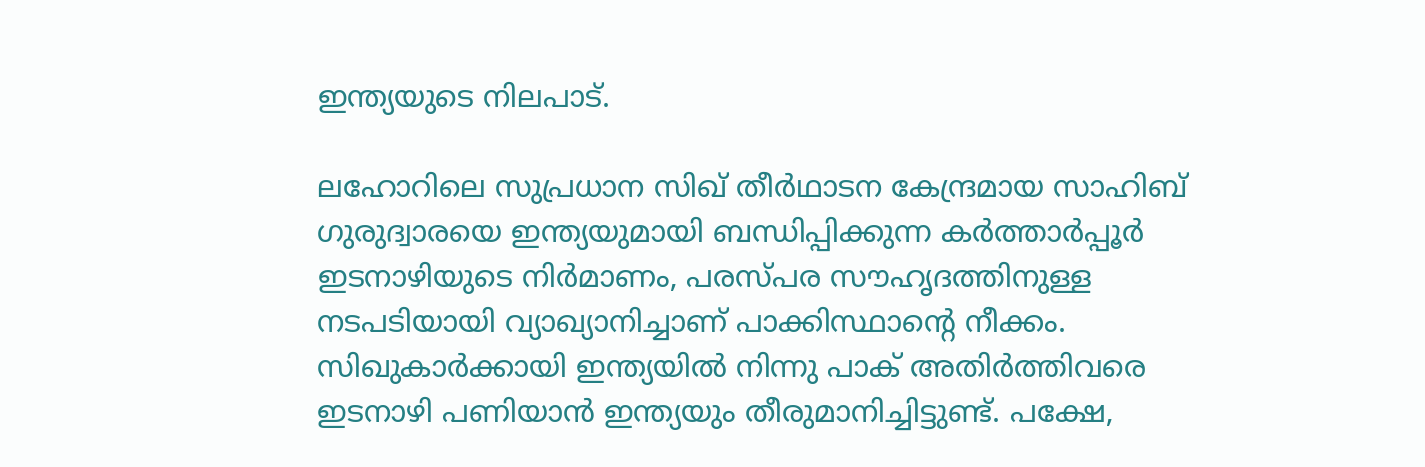ഇന്ത്യയുടെ നിലപാട്.

ലഹോറിലെ സുപ്രധാന സിഖ് തീര്‍ഥാടന കേന്ദ്രമായ സാഹിബ് ഗുരുദ്വാരയെ ഇന്ത്യയുമായി ബന്ധിപ്പിക്കുന്ന കര്‍ത്താര്‍പ്പൂര്‍ ഇടനാഴിയുടെ നിര്‍മാണം, പരസ്പര സൗഹൃദത്തിനുള്ള നടപടിയായി വ്യാഖ്യാനിച്ചാണ് പാക്കിസ്ഥാന്റെ നീക്കം. സിഖുകാര്‍ക്കായി ഇന്ത്യയില്‍ നിന്നു പാക് അതിര്‍ത്തിവരെ ഇടനാഴി പണിയാന്‍ ഇന്ത്യയും തീരുമാനിച്ചിട്ടുണ്ട്. പക്ഷേ,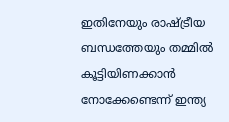ഇതിനേയും രാഷ്‌ട്രീയ ബന്ധത്തേയും തമ്മില്‍ കൂട്ടിയിണക്കാന്‍ നോക്കേണ്ടെന്ന് ഇന്ത്യ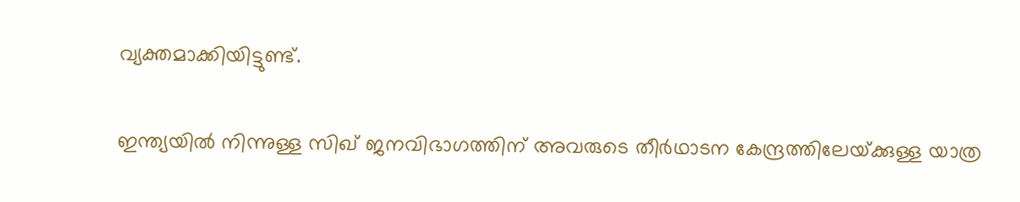വ്യക്തമാക്കിയിട്ടുണ്ട്.

ഇന്ത്യയില്‍ നിന്നുള്ള സിഖ് ജനവിഭാഗത്തിന് അവരുടെ തീര്‍ഥാടന കേന്ദ്രത്തിലേയ്‌ക്കുള്ള യാത്ര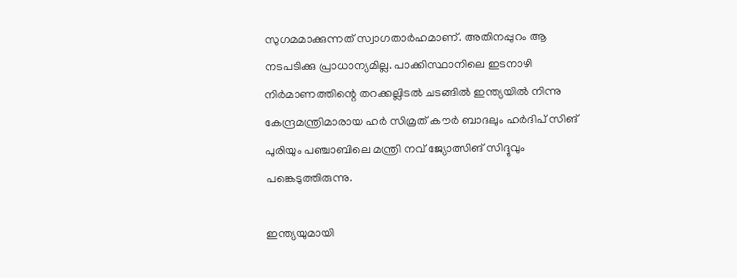സുഗമമാക്കുന്നത് സ്വാഗതാര്‍ഹമാണ്. അതിനപ്പുറം ആ നടപടിക്കു പ്രാധാന്യമില്ല. പാക്കിസ്ഥാനിലെ ഇടനാഴി നിര്‍മാണത്തിന്റെ തറക്കല്ലിടല്‍ ചടങ്ങില്‍ ഇന്ത്യയില്‍ നിന്നു കേന്ദ്രമന്ത്രിമാരായ ഹര്‍ സിമ്രത് കൗര്‍ ബാദലും ഹര്‍ദിപ് സിങ് പുരിയും പഞ്ചാബിലെ മന്ത്രി നവ് ജ്യോത്സിങ് സിദ്ദുവും പങ്കെടുത്തിരുന്നു.

ഇന്ത്യയുമായി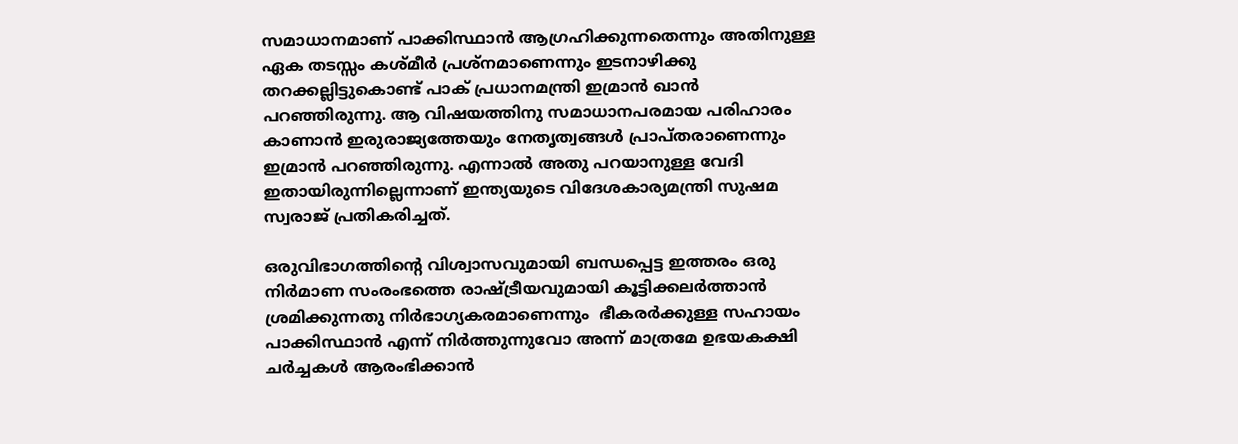സമാധാനമാണ് പാക്കിസ്ഥാന്‍ ആഗ്രഹിക്കുന്നതെന്നും അതിനുള്ള ഏക തടസ്സം കശ്മീര്‍ പ്രശ്നമാണെന്നും ഇടനാഴിക്കു തറക്കല്ലിട്ടുകൊണ്ട് പാക് പ്രധാനമന്ത്രി ഇമ്രാന്‍ ഖാന്‍ പറഞ്ഞിരുന്നു. ആ വിഷയത്തിനു സമാധാനപരമായ പരിഹാരം കാണാന്‍ ഇരുരാജ്യത്തേയും നേതൃത്വങ്ങള്‍ പ്രാപ്തരാണെന്നും ഇമ്രാന്‍ പറഞ്ഞിരുന്നു. എന്നാല്‍ അതു പറയാനുള്ള വേദി ഇതായിരുന്നില്ലെന്നാണ് ഇന്ത്യയുടെ വിദേശകാര്യമന്ത്രി സുഷമ സ്വരാജ് പ്രതികരിച്ചത്.

ഒരുവിഭാഗത്തിന്റെ വിശ്വാസവുമായി ബന്ധപ്പെട്ട ഇത്തരം ഒരു നിര്‍മാണ സംരംഭത്തെ രാഷ്‌ട്രീയവുമായി കൂട്ടിക്കലര്‍ത്താന്‍ ശ്രമിക്കുന്നതു നിര്‍ഭാഗ്യകരമാണെന്നും  ഭീകരര്‍ക്കുള്ള സഹായം പാക്കിസ്ഥാന്‍ എന്ന് നിര്‍ത്തുന്നുവോ അന്ന് മാത്രമേ ഉഭയകക്ഷി ചര്‍ച്ചകള്‍ ആരംഭിക്കാന്‍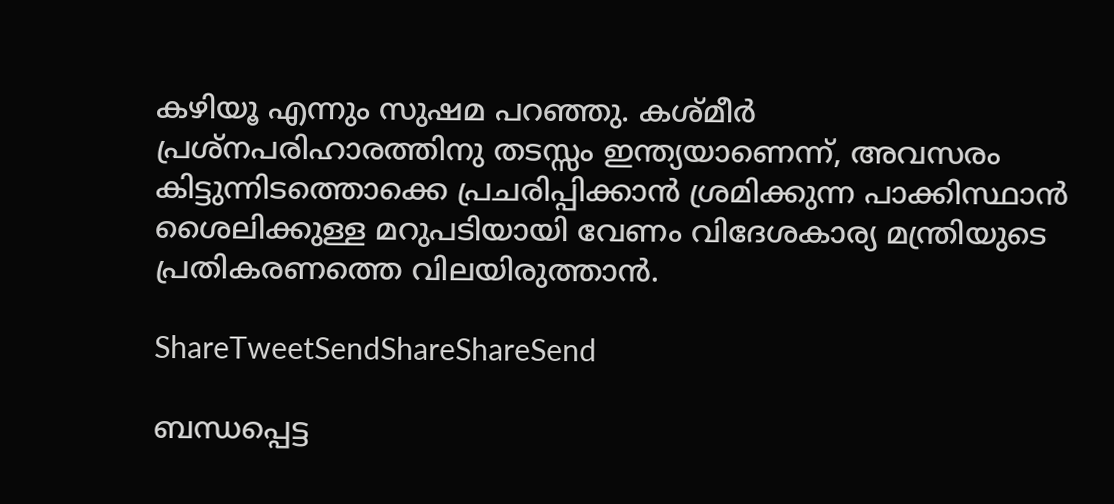കഴിയൂ എന്നും സുഷമ പറഞ്ഞു. കശ്മീര്‍ പ്രശ്നപരിഹാരത്തിനു തടസ്സം ഇന്ത്യയാണെന്ന്, അവസരം കിട്ടുന്നിടത്തൊക്കെ പ്രചരിപ്പിക്കാന്‍ ശ്രമിക്കുന്ന പാക്കിസ്ഥാന്‍ ശൈലിക്കുള്ള മറുപടിയായി വേണം വിദേശകാര്യ മന്ത്രിയുടെ പ്രതികരണത്തെ വിലയിരുത്താന്‍.

ShareTweetSendShareShareSend

ബന്ധപ്പെട്ട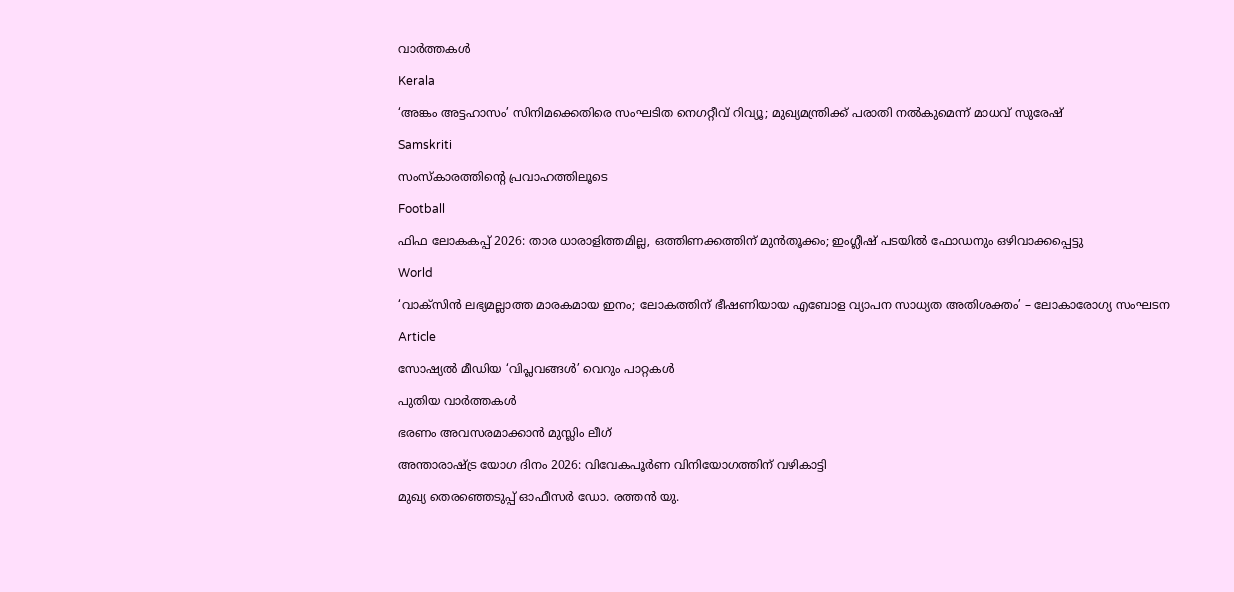വാര്‍ത്തകള്‍

Kerala

‘അങ്കം അട്ടഹാസം’ സിനിമക്കെതിരെ സംഘടിത നെഗറ്റീവ് റിവ്യൂ; മുഖ്യമന്ത്രിക്ക് പരാതി നല്‍കുമെന്ന് മാധവ് സുരേഷ്

Samskriti

സംസ്‌കാരത്തിന്റെ പ്രവാഹത്തിലൂടെ

Football

ഫിഫ ലോകകപ്പ് 2026: താര ധാരാളിത്തമില്ല, ഒത്തിണക്കത്തിന് മുന്‍തൂക്കം; ഇംഗ്ലീഷ് പടയില്‍ ഫോഡനും ഒഴിവാക്കപ്പെട്ടു

World

‘വാക്സിൻ ലഭ്യമല്ലാത്ത മാരകമായ ഇനം; ലോകത്തിന് ഭീഷണിയായ എബോള വ്യാപന സാധ്യത അതിശക്തം’ – ലോകാരോഗ്യ സംഘടന

Article

സോഷ്യല്‍ മീഡിയ ‘വിപ്ലവങ്ങള്‍’ വെറും പാറ്റകള്‍

പുതിയ വാര്‍ത്തകള്‍

ഭരണം അവസരമാക്കാന്‍ മുസ്ലിം ലീഗ്

അന്താരാഷ്‌ട്ര യോഗ ദിനം 2026: വിവേകപൂര്‍ണ വിനിയോഗത്തിന് വഴികാട്ടി

മുഖ്യ തെരഞ്ഞെടുപ്പ് ഓഫീസർ ഡോ. രത്തൻ യു.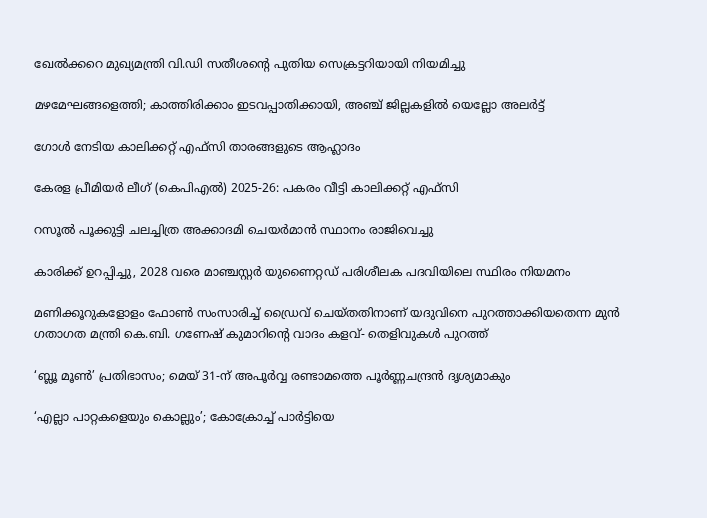ഖേൽക്കറെ മുഖ്യമന്ത്രി വി.ഡി സതീശന്റെ പുതിയ സെക്രട്ടറിയായി നിയമിച്ചു

മഴമേഘങ്ങളെത്തി; കാത്തിരിക്കാം ഇടവപ്പാതിക്കായി, അഞ്ച് ജില്ലകളിൽ യെല്ലോ അലർട്ട്

ഗോള്‍ നേടിയ കാലിക്കറ്റ് എഫ്‌സി താരങ്ങളുടെ ആഹ്ലാദം

കേരള പ്രീമിയര്‍ ലീഗ് (കെപിഎല്‍) 2025-26: പകരം വീട്ടി കാലിക്കറ്റ് എഫ്‌സി

റസൂൽ പൂക്കുട്ടി ചലച്ചിത്ര അക്കാദമി ചെയർമാൻ സ്ഥാനം രാജിവെച്ചു

കാരിക്ക് ഉറപ്പിച്ചു, 2028 വരെ മാഞ്ചസ്റ്റര്‍ യുണൈറ്റഡ് പരിശീലക പദവിയിലെ സ്ഥിരം നിയമനം

മണിക്കൂറുകളോളം ഫോൺ സംസാരിച്ച് ഡ്രൈവ് ചെയ്തതിനാണ് യദുവിനെ പുറത്താക്കിയതെന്ന മുൻ ഗതാഗത മന്ത്രി കെ.ബി. ഗണേഷ് കുമാറിന്റെ വാദം കളവ്- തെളിവുകൾ പുറത്ത്

‘ബ്ലൂ മൂണ്‍’ പ്രതിഭാസം; മെയ് 31-ന് അപൂര്‍വ്വ രണ്ടാമത്തെ പൂര്‍ണ്ണചന്ദ്രൻ ദൃശ്യമാകും

‘എല്ലാ പാറ്റകളെയും കൊല്ലും’; കോക്രോച്ച്‌ പാര്‍ട്ടിയെ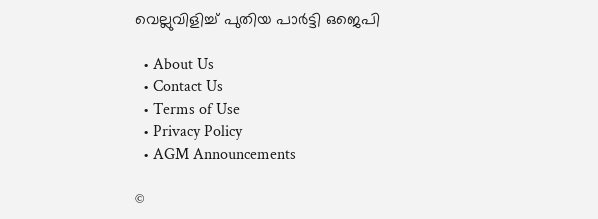വെല്ലുവിളിച്ച്‌ പുതിയ പാര്‍ട്ടി ഒജെപി

  • About Us
  • Contact Us
  • Terms of Use
  • Privacy Policy
  • AGM Announcements

©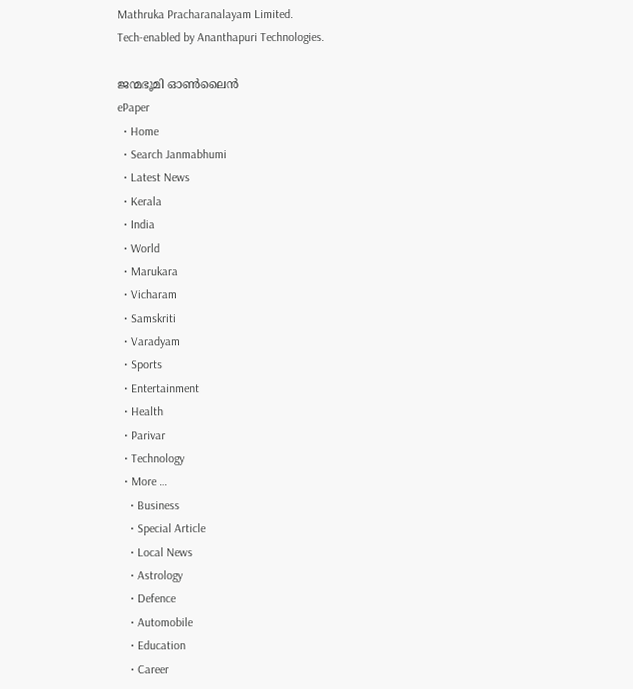Mathruka Pracharanalayam Limited.
Tech-enabled by Ananthapuri Technologies.

ജന്മഭൂമി ഓണ്‍ലൈന്‍
ePaper
  • Home
  • Search Janmabhumi
  • Latest News
  • Kerala
  • India
  • World
  • Marukara
  • Vicharam
  • Samskriti
  • Varadyam
  • Sports
  • Entertainment
  • Health
  • Parivar
  • Technology
  • More …
    • Business
    • Special Article
    • Local News
    • Astrology
    • Defence
    • Automobile
    • Education
    • Career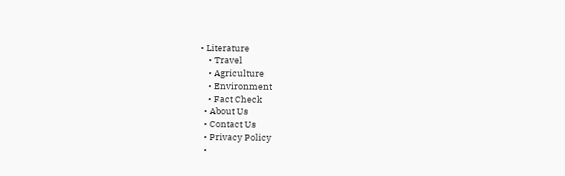• Literature
    • Travel
    • Agriculture
    • Environment
    • Fact Check
  • About Us
  • Contact Us
  • Privacy Policy
  •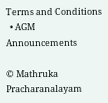Terms and Conditions
  • AGM Announcements

© Mathruka Pracharanalayam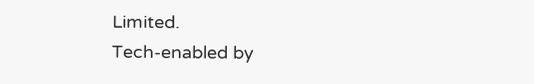Limited.
Tech-enabled by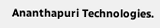Ananthapuri Technologies.